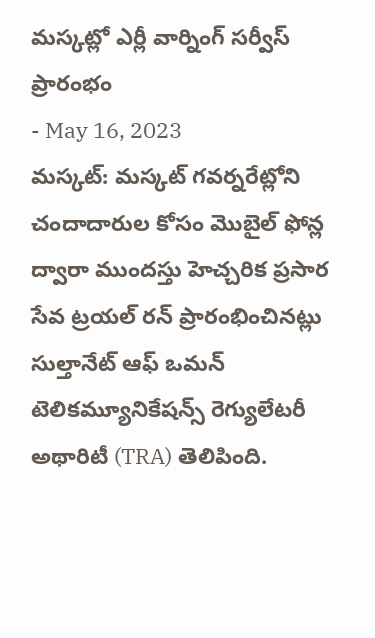మస్కట్లో ఎర్లీ వార్నింగ్ సర్వీస్ ప్రారంభం
- May 16, 2023
మస్కట్: మస్కట్ గవర్నరేట్లోని చందాదారుల కోసం మొబైల్ ఫోన్ల ద్వారా ముందస్తు హెచ్చరిక ప్రసార సేవ ట్రయల్ రన్ ప్రారంభించినట్లు సుల్తానేట్ ఆఫ్ ఒమన్ టెలికమ్యూనికేషన్స్ రెగ్యులేటరీ అథారిటీ (TRA) తెలిపింది.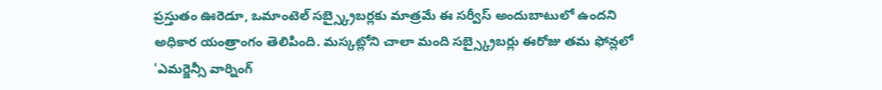ప్రస్తుతం ఊరెడూ, ఒమాంటెల్ సబ్స్క్రైబర్లకు మాత్రమే ఈ సర్వీస్ అందుబాటులో ఉందని అధికార యంత్రాంగం తెలిపింది. మస్కట్లోని చాలా మంది సబ్స్క్రైబర్లు ఈరోజు తమ ఫోన్లలో 'ఎమర్జెన్సీ వార్నింగ్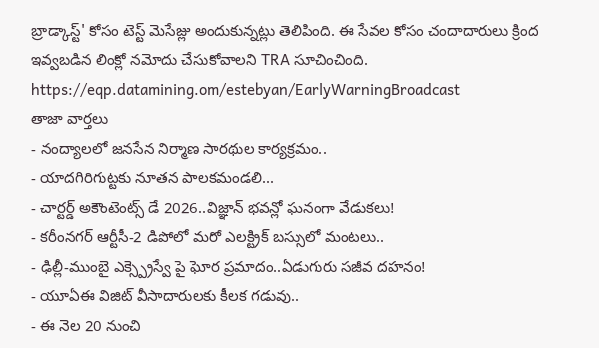బ్రాడ్కాస్ట్' కోసం టెస్ట్ మెసేజ్లు అందుకున్నట్లు తెలిపింది. ఈ సేవల కోసం చందాదారులు క్రింద ఇవ్వబడిన లింక్లో నమోదు చేసుకోవాలని TRA సూచించింది. https://eqp.datamining.om/estebyan/EarlyWarningBroadcast
తాజా వార్తలు
- నంద్యాలలో జనసేన నిర్మాణ సారథుల కార్యక్రమం..
- యాదగిరిగుట్టకు నూతన పాలకమండలి...
- చార్టర్డ్ అకౌంటెంట్స్ డే 2026..విజ్ఞాన్ భవన్లో ఘనంగా వేడుకలు!
- కరీంనగర్ ఆర్టీసీ-2 డిపోలో మరో ఎలక్ట్రిక్ బస్సులో మంటలు..
- ఢిల్లీ-ముంబై ఎక్స్ప్రెస్వే పై ఘోర ప్రమాదం..ఏడుగురు సజీవ దహనం!
- యూఏఈ విజిట్ వీసాదారులకు కీలక గడువు..
- ఈ నెల 20 నుంచి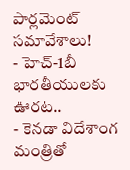పార్లమెంట్ సమావేశాలు!
- హెచ్-1బీ భారతీయులకు ఊరట..
- కెనడా విదేశాంగ మంత్రితో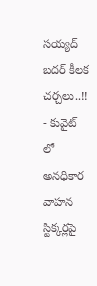సయ్యద్ బదర్ కీలక చర్చలు..!!
- కువైట్ లో అనధికార వాహన స్టిక్కర్లపై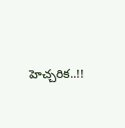హెచ్చరిక..!!